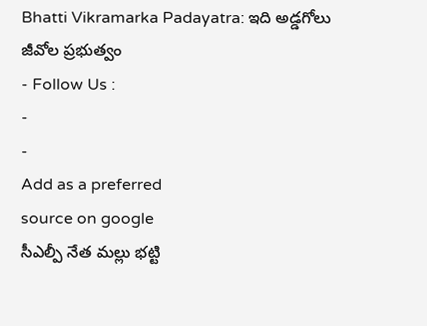Bhatti Vikramarka Padayatra: ఇది అడ్డగోలు జీవోల ప్రభుత్వం
- Follow Us :
-
-
Add as a preferred
source on google
సీఎల్పీ నేత మల్లు భట్టి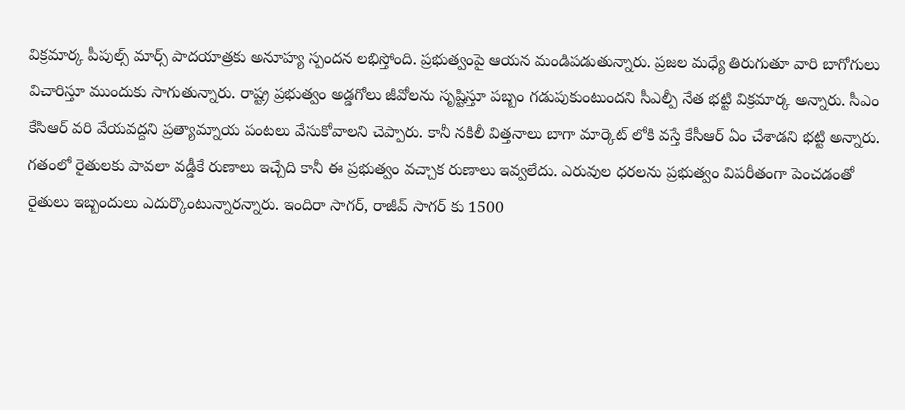విక్రమార్క పీపుల్స్ మార్స్ పాదయాత్రకు అనూహ్య స్పందన లభిస్తోంది. ప్రభుత్వంపై ఆయన మండిపడుతున్నారు. ప్రజల మధ్యే తిరుగుతూ వారి బాగోగులు విచారిస్తూ ముందుకు సాగుతున్నారు. రాష్ట్ర ప్రభుత్వం అడ్డగోలు జీవోలను సృష్టిస్తూ పబ్బం గడుపుకుంటుందని సీఎల్పీ నేత భట్టి విక్రమార్క అన్నారు. సీఎం కేసిఆర్ వరి వేయవద్దని ప్రత్యామ్నాయ పంటలు వేసుకోవాలని చెప్పారు. కానీ నకిలీ విత్తనాలు బాగా మార్కెట్ లోకి వస్తే కేసీఆర్ ఏం చేశాడని భట్టి అన్నారు.
గతంలో రైతులకు పావలా వడ్డీకే రుణాలు ఇచ్చేది కానీ ఈ ప్రభుత్వం వచ్చాక రుణాలు ఇవ్వలేదు. ఎరువుల ధరలను ప్రభుత్వం విపరీతంగా పెంచడంతో రైతులు ఇబ్బందులు ఎదుర్కొంటున్నారన్నారు. ఇందిరా సాగర్, రాజీవ్ సాగర్ కు 1500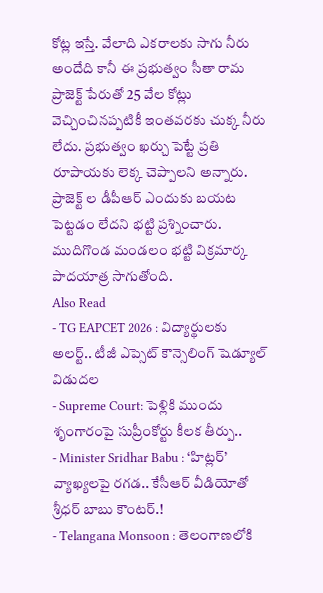కోట్ల ఇస్తే. వేలాది ఎకరాలకు సాగు నీరు అందేది కానీ ఈ ప్రభుత్వం సీతా రామ ప్రాజెక్ట్ పేరుతో 25 వేల కోట్లు వెచ్చించినప్పటికీ ఇంతవరకు చుక్క నీరు లేదు. ప్రభుత్వం ఖర్చు పెట్టే ప్రతి రూపాయకు లెక్క చెప్పాలని అన్నారు. ప్రాజెక్ట్ ల డీపీఆర్ ఎందుకు బయట పెట్టడం లేదని భట్టి ప్రశ్నించారు. ముదిగొండ మండలం భట్టి విక్రమార్క పాదయాత్ర సాగుతోంది.
Also Read
- TG EAPCET 2026 : విద్యార్థులకు అలర్ట్.. టీజీ ఎప్సెట్ కౌన్సెలింగ్ షెడ్యూల్ విడుదల
- Supreme Court: పెళ్లికి ముందు శృంగారంపై సుప్రీంకోర్టు కీలక తీర్పు..
- Minister Sridhar Babu : ‘హిట్లర్’ వ్యాఖ్యలపై రగడ.. కేసీఆర్ వీడియోతో శ్రీధర్ బాబు కౌంటర్.!
- Telangana Monsoon : తెలంగాణలోకి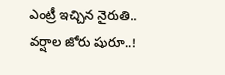ఎంట్రీ ఇచ్చిన నైరుతి.. వర్షాల జోరు షురూ..!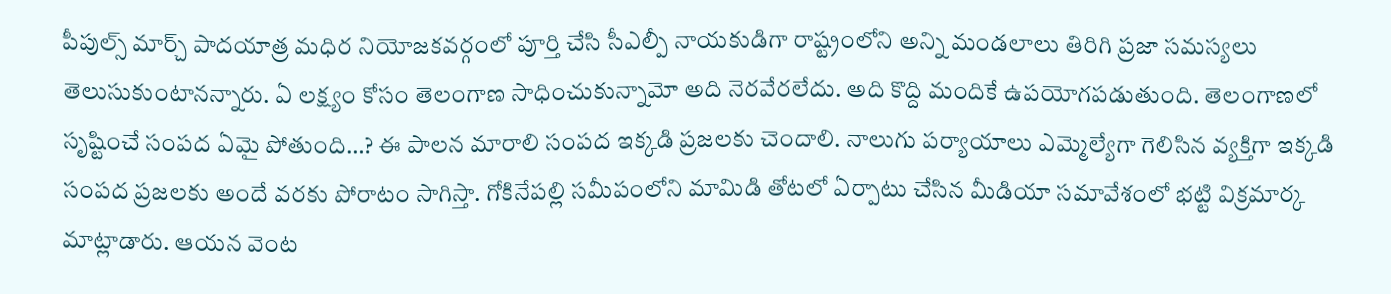పీపుల్స్ మార్చ్ పాదయాత్ర మధిర నియోజకవర్గంలో పూర్తి చేసి సీఎల్పీ నాయకుడిగా రాష్ట్రంలోని అన్ని మండలాలు తిరిగి ప్రజా సమస్యలు తెలుసుకుంటానన్నారు. ఏ లక్ష్యం కోసం తెలంగాణ సాధించుకున్నామో అది నెరవేరలేదు. అది కొద్ది మందికే ఉపయోగపడుతుంది. తెలంగాణలో సృష్టించే సంపద ఏమై పోతుంది…? ఈ పాలన మారాలి సంపద ఇక్కడి ప్రజలకు చెందాలి. నాలుగు పర్యాయాలు ఎమ్మెల్యేగా గెలిసిన వ్యక్తిగా ఇక్కడి సంపద ప్రజలకు అందే వరకు పోరాటం సాగిస్తా. గోకినేపల్లి సమీపంలోని మామిడి తోటలో ఏర్పాటు చేసిన మీడియా సమావేశంలో భట్టి విక్రమార్క మాట్లాడారు. ఆయన వెంట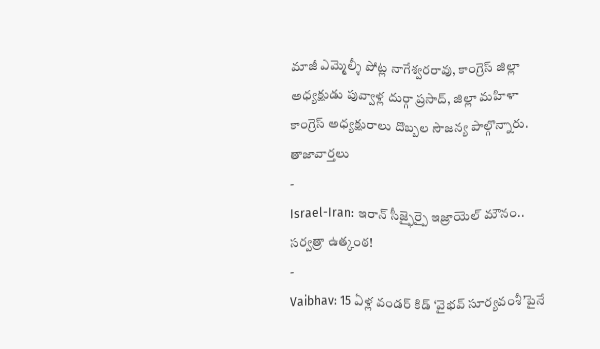మాజీ ఎమ్మెల్శీ పోట్ల నాగేశ్వరరావు, కాంగ్రెస్ జిల్లా అధ్యక్షుడు పువ్వాళ్ల దుర్గా ప్రసాద్, జిల్లా మహిళా కాంగ్రెస్ అధ్యక్షురాలు దొబ్బల సౌజన్య పాల్గొన్నారు.
తాజావార్తలు
-
Israel-Iran: ఇరాన్ సీజ్ఫైర్పై ఇజ్రాయెల్ మౌనం.. సర్వత్రా ఉత్కంఠ!
-
Vaibhav: 15 ఏళ్ల వండర్ కిడ్ ‘వైభవ్ సూర్యవంశీ’పైనే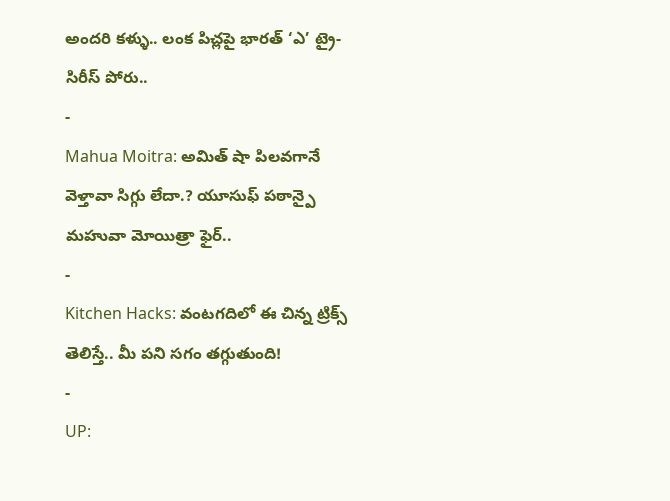అందరి కళ్ళు.. లంక పిచ్లపై భారత్ ‘ఎ’ ట్రై-సిరీస్ పోరు..
-
Mahua Moitra: అమిత్ షా పిలవగానే వెళ్తావా సిగ్గు లేదా.? యూసుఫ్ పఠాన్పై మహువా మోయిత్రా ఫైర్..
-
Kitchen Hacks: వంటగదిలో ఈ చిన్న ట్రిక్స్ తెలిస్తే.. మీ పని సగం తగ్గుతుంది!
-
UP: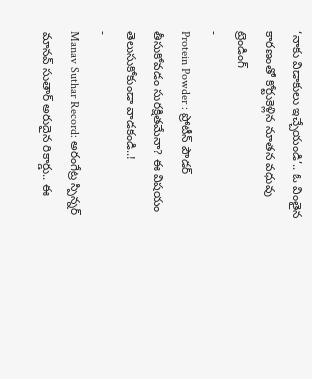‘నాకు విడాకులు ఇచ్చేయండి’.. ఓ వింతైన కారణంతో కోర్టుకెళ్లిన నూతన వధువు
ట్రెండింగ్
-
Protein Powder : ప్రోటీన్ పౌడర్ తీసుకోవడం సురక్షితమేనా? ఈ విషయం తెలుసుకోకుండా వాడకండి..!
-
Manav Suthar Record: అరంగేట్ర స్పిన్నర్ మానవ్ సుతార్ అరుదైన రికార్డు.. ఈ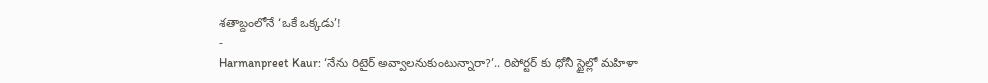శతాబ్దంలోనే ‘ఒకే ఒక్కడు’!
-
Harmanpreet Kaur: ‘నేను రిటైర్ అవ్వాలనుకుంటున్నారా?’.. రిపోర్టర్ కు ధోనీ స్టైల్లో మహిళా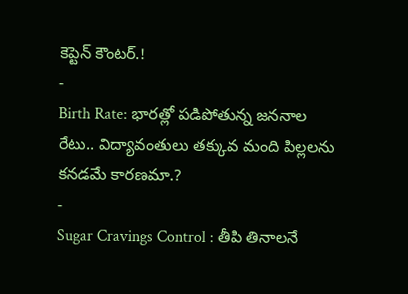కెప్టెన్ కౌంటర్.!
-
Birth Rate: భారత్లో పడిపోతున్న జననాల రేటు.. విద్యావంతులు తక్కువ మంది పిల్లలను కనడమే కారణమా.?
-
Sugar Cravings Control : తీపి తినాలనే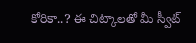కోరికా..? ఈ చిట్కాలతో మీ స్వీట్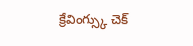క్రేవింగ్స్కు చెక్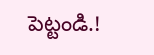పెట్టండి.!